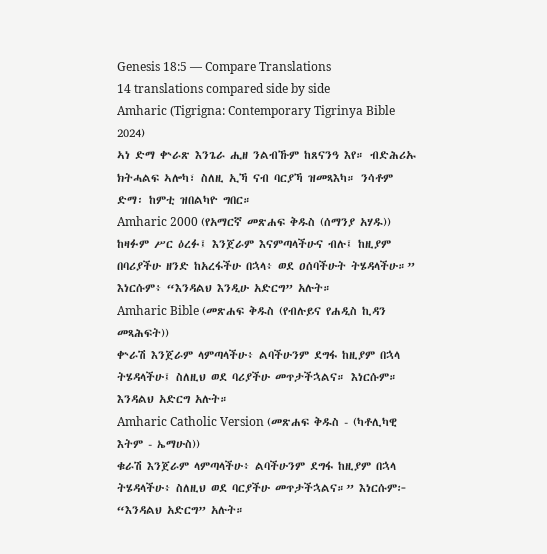Genesis 18:5 — Compare Translations
14 translations compared side by side
Amharic (Tigrigna: Contemporary Tigrinya Bible 2024)
ኣነ ድማ ቍራጽ እንጌራ ሒዘ ንልብኹም ከጸናንዓ እየ። ብድሕሪኡ ክትሓልፍ ኣሎካ፣ ስለዚ ኢኻ ናብ ባርያኻ ዝመጻእካ። ንሳቶም ድማ፡ ከምቲ ዝበልካዮ ግበር።
Amharic 2000 (የአማርኛ መጽሐፍ ቅዱስ (ሰማንያ አሃዱ))
ከዛፉም ሥር ዕረፉ፤ እንጀራም እናምጣላችሁና ብሉ፤ ከዚያም በባሪያችሁ ዘንድ ከአረፋችሁ በኋላ፥ ወደ ዐሰባችሁት ትሄዳላችሁ።” እነርሱም፥ “እንዳልህ እንዲሁ አድርግ” አሉት።
Amharic Bible (መጽሐፍ ቅዱስ (የብሉይና የሐዲስ ኪዳን መጻሕፍት))
ቍራሽ እንጀራም ላምጣላችሁ፥ ልባችሁንም ደግፋ ከዚያም በኋላ ትሄዳላችሁ፤ ስለዚህ ወደ ባሪያችሁ መጥታችኋልና። እነርሱም። እንዳልህ አድርግ አሉት።
Amharic Catholic Version (መጽሐፍ ቅዱስ - (ካቶሊካዊ እትም - ኤማሁስ))
ቁራሽ እንጀራም ላምጣላችሁ፥ ልባችሁንም ደግፋ ከዚያም በኋላ ትሄዳላችሁ፥ ስለዚህ ወደ ባርያችሁ መጥታችኋልና።” እነርሱም፦ “እንዳልህ አድርግ” አሉት።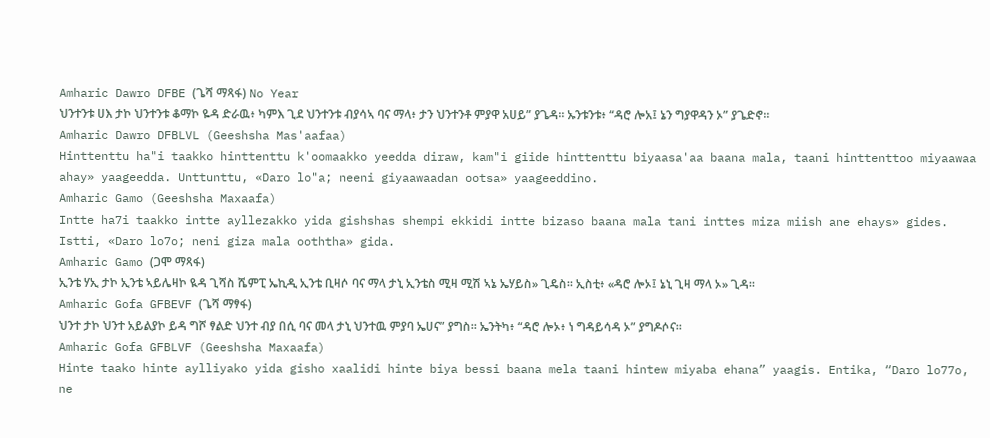Amharic Dawro DFBE (ጌሻ ማጻፋ) No Year
ህንተንቱ ሀእ ታኮ ህንተንቱ ቆማኮ ዬዳ ድራዉ፥ ካምእ ጊደ ህንተንቱ ብያሳኣ ባና ማላ፥ ታን ህንተንቶ ምያዋ አሀይ” ያጌዳ። ኡንቱንቱ፥ “ዳሮ ሎአ፤ ኔን ግያዋዳን ኦ” ያጌድኖ።
Amharic Dawro DFBLVL (Geeshsha Mas'aafaa)
Hinttenttu ha"i taakko hinttenttu k'oomaakko yeedda diraw, kam"i giide hinttenttu biyaasa'aa baana mala, taani hinttenttoo miyaawaa ahay» yaageedda. Unttunttu, «Daro lo"a; neeni giyaawaadan ootsa» yaageeddino.
Amharic Gamo (Geeshsha Maxaafa)
Intte ha7i taakko intte ayllezakko yida gishshas shempi ekkidi intte bizaso baana mala tani inttes miza miish ane ehays» gides. Istti, «Daro lo7o; neni giza mala ooththa» gida.
Amharic Gamo (ጋሞ ማጻፋ)
ኢንቴ ሃኢ ታኮ ኢንቴ ኣይሌዛኮ ዪዳ ጊሻስ ሼምፒ ኤኪዲ ኢንቴ ቢዛሶ ባና ማላ ታኒ ኢንቴስ ሚዛ ሚሽ ኣኔ ኤሃይስ» ጊዴስ። ኢስቲ፥ «ዳሮ ሎኦ፤ ኔኒ ጊዛ ማላ ኦ» ጊዳ።
Amharic Gofa GFBEVF (ጌሻ ማፃፋ)
ህንተ ታኮ ህንተ አይልያኮ ይዳ ግሾ ፃልድ ህንተ ብያ በሲ ባና መላ ታኒ ህንተዉ ምያባ ኤሀና” ያግስ። ኤንትካ፥ “ዳሮ ሎኦ፥ ነ ግዳይሳዳ ኦ” ያግዶሶና።
Amharic Gofa GFBLVF (Geeshsha Maxaafa)
Hinte taako hinte aylliyako yida gisho xaalidi hinte biya bessi baana mela taani hintew miyaba ehana” yaagis. Entika, “Daro lo77o, ne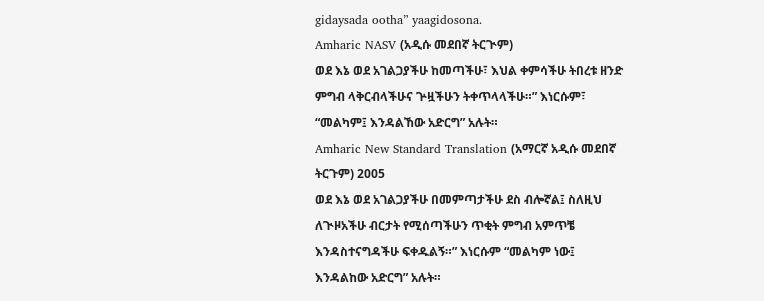gidaysada ootha” yaagidosona.
Amharic NASV (አዲሱ መደበኛ ትርጒም)
ወደ እኔ ወደ አገልጋያችሁ ከመጣችሁ፣ እህል ቀምሳችሁ ትበረቱ ዘንድ ምግብ ላቅርብላችሁና ጕዟችሁን ትቀጥላላችሁ።” እነርሱም፣ “መልካም፤ እንዳልኸው አድርግ” አሉት።
Amharic New Standard Translation (አማርኛ አዲሱ መደበኛ ትርጉም) 2005
ወደ እኔ ወደ አገልጋያችሁ በመምጣታችሁ ደስ ብሎኛል፤ ስለዚህ ለጒዞአችሁ ብርታት የሚሰጣችሁን ጥቂት ምግብ አምጥቼ እንዳስተናግዳችሁ ፍቀዱልኝ።” እነርሱም “መልካም ነው፤ እንዳልከው አድርግ” አሉት።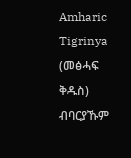Amharic Tigrinya (መፅሓፍ ቅዱስ)
ብባርያኹም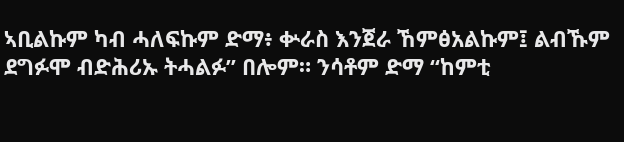ኣቢልኩም ካብ ሓለፍኩም ድማ፥ ቍራስ እንጀራ ኸምፅአልኩም፤ ልብኹም ደግፉሞ ብድሕሪኡ ትሓልፉ” በሎም። ንሳቶም ድማ “ከምቲ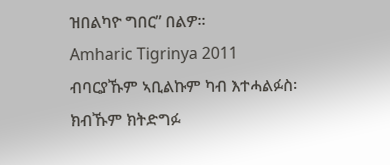ዝበልካዮ ግበር” በልዎ።
Amharic Tigrinya 2011
ብባርያኹም ኣቢልኩም ካብ እተሓልፉስ፡ ክብኹም ክትድግፉ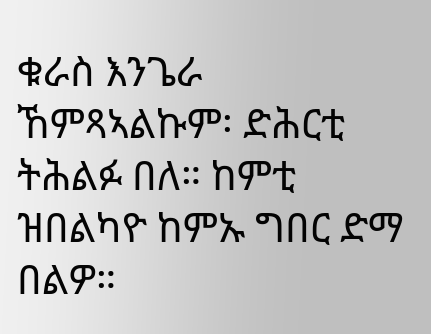ቁራስ እንጌራ ኸምጻኣልኩም፡ ድሕርቲ ትሕልፉ በለ። ከምቲ ዝበልካዮ ከምኡ ግበር ድማ በልዎ።